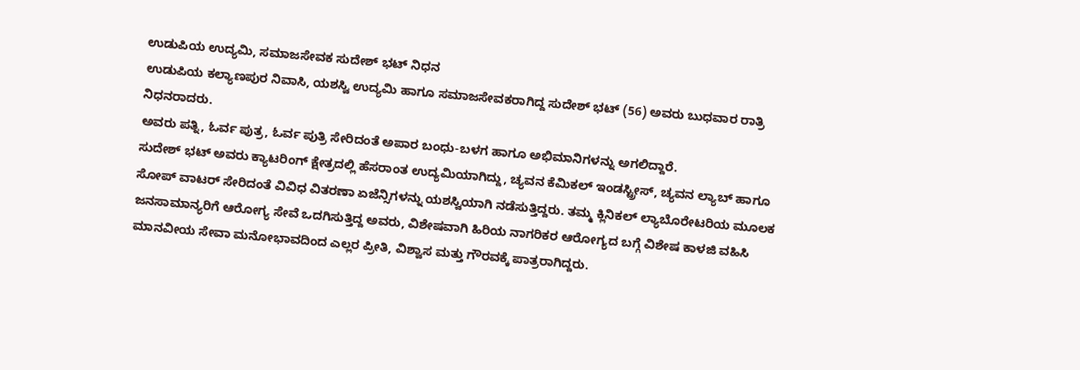ಉಡುಪಿಯ ಉದ್ಯಮಿ, ಸಮಾಜಸೇವಕ ಸುದೇಶ್ ಭಟ್ ನಿಧನ
ಉಡುಪಿಯ ಕಲ್ಯಾಣಪುರ ನಿವಾಸಿ, ಯಶಸ್ವಿ ಉದ್ಯಮಿ ಹಾಗೂ ಸಮಾಜಸೇವಕರಾಗಿದ್ದ ಸುದೇಶ್ ಭಟ್ (56) ಅವರು ಬುಧವಾರ ರಾತ್ರಿ ನಿಧನರಾದರು.
ಅವರು ಪತ್ನಿ, ಓರ್ವ ಪುತ್ರ, ಓರ್ವ ಪುತ್ರಿ ಸೇರಿದಂತೆ ಅಪಾರ ಬಂಧು-ಬಳಗ ಹಾಗೂ ಅಭಿಮಾನಿಗಳನ್ನು ಅಗಲಿದ್ದಾರೆ.
ಸುದೇಶ್ ಭಟ್ ಅವರು ಕ್ಯಾಟರಿಂಗ್ ಕ್ಷೇತ್ರದಲ್ಲಿ ಹೆಸರಾಂತ ಉದ್ಯಮಿಯಾಗಿದ್ದು, ಚ್ಯವನ ಕೆಮಿಕಲ್ ಇಂಡಸ್ಟ್ರೀಸ್, ಚ್ಯವನ ಲ್ಯಾಬ್ ಹಾಗೂ ಸೋಪ್ ವಾಟರ್ ಸೇರಿದಂತೆ ವಿವಿಧ ವಿತರಣಾ ಏಜೆನ್ಸಿಗಳನ್ನು ಯಶಸ್ವಿಯಾಗಿ ನಡೆಸುತ್ತಿದ್ದರು. ತಮ್ಮ ಕ್ಲಿನಿಕಲ್ ಲ್ಯಾಬೊರೇಟರಿಯ ಮೂಲಕ ಜನಸಾಮಾನ್ಯರಿಗೆ ಆರೋಗ್ಯ ಸೇವೆ ಒದಗಿಸುತ್ತಿದ್ದ ಅವರು, ವಿಶೇಷವಾಗಿ ಹಿರಿಯ ನಾಗರಿಕರ ಆರೋಗ್ಯದ ಬಗ್ಗೆ ವಿಶೇಷ ಕಾಳಜಿ ವಹಿಸಿ ಮಾನವೀಯ ಸೇವಾ ಮನೋಭಾವದಿಂದ ಎಲ್ಲರ ಪ್ರೀತಿ, ವಿಶ್ವಾಸ ಮತ್ತು ಗೌರವಕ್ಕೆ ಪಾತ್ರರಾಗಿದ್ದರು.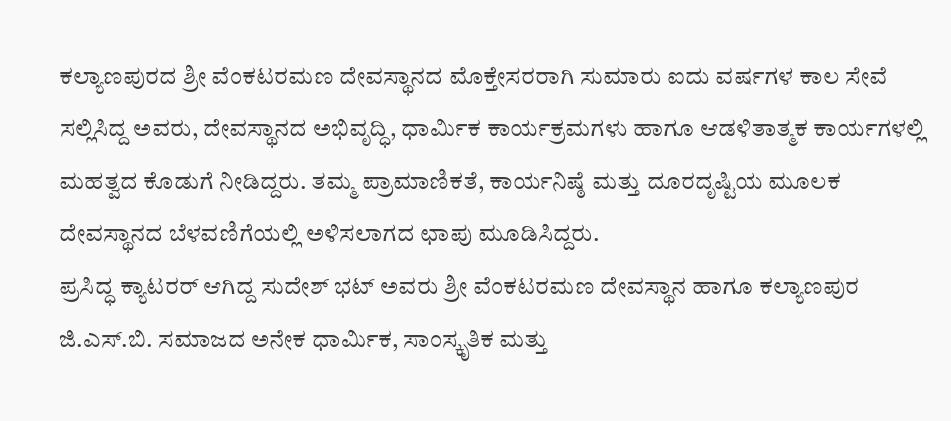ಕಲ್ಯಾಣಪುರದ ಶ್ರೀ ವೆಂಕಟರಮಣ ದೇವಸ್ಥಾನದ ಮೊಕ್ತೇಸರರಾಗಿ ಸುಮಾರು ಐದು ವರ್ಷಗಳ ಕಾಲ ಸೇವೆ ಸಲ್ಲಿಸಿದ್ದ ಅವರು, ದೇವಸ್ಥಾನದ ಅಭಿವೃದ್ಧಿ, ಧಾರ್ಮಿಕ ಕಾರ್ಯಕ್ರಮಗಳು ಹಾಗೂ ಆಡಳಿತಾತ್ಮಕ ಕಾರ್ಯಗಳಲ್ಲಿ ಮಹತ್ವದ ಕೊಡುಗೆ ನೀಡಿದ್ದರು. ತಮ್ಮ ಪ್ರಾಮಾಣಿಕತೆ, ಕಾರ್ಯನಿಷ್ಠೆ ಮತ್ತು ದೂರದೃಷ್ಟಿಯ ಮೂಲಕ ದೇವಸ್ಥಾನದ ಬೆಳವಣಿಗೆಯಲ್ಲಿ ಅಳಿಸಲಾಗದ ಛಾಪು ಮೂಡಿಸಿದ್ದರು.
ಪ್ರಸಿದ್ಧ ಕ್ಯಾಟರರ್ ಆಗಿದ್ದ ಸುದೇಶ್ ಭಟ್ ಅವರು ಶ್ರೀ ವೆಂಕಟರಮಣ ದೇವಸ್ಥಾನ ಹಾಗೂ ಕಲ್ಯಾಣಪುರ ಜಿ.ಎಸ್.ಬಿ. ಸಮಾಜದ ಅನೇಕ ಧಾರ್ಮಿಕ, ಸಾಂಸ್ಕೃತಿಕ ಮತ್ತು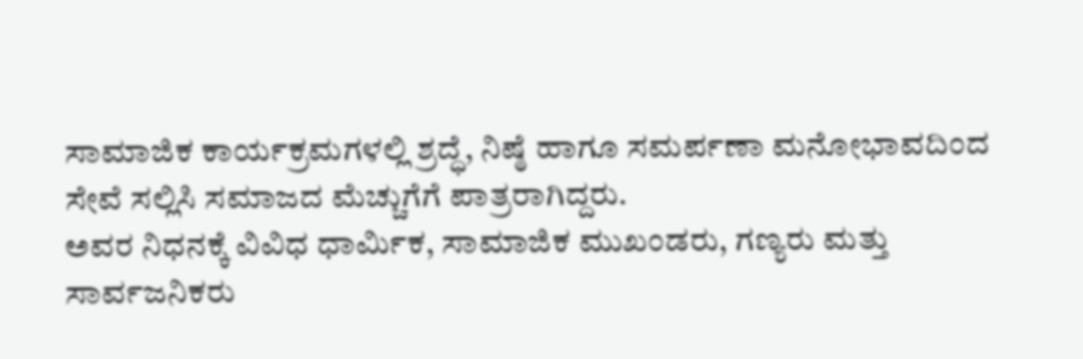ಸಾಮಾಜಿಕ ಕಾರ್ಯಕ್ರಮಗಳಲ್ಲಿ ಶ್ರದ್ಧೆ, ನಿಷ್ಠೆ ಹಾಗೂ ಸಮರ್ಪಣಾ ಮನೋಭಾವದಿಂದ ಸೇವೆ ಸಲ್ಲಿಸಿ ಸಮಾಜದ ಮೆಚ್ಚುಗೆಗೆ ಪಾತ್ರರಾಗಿದ್ದರು.
ಅವರ ನಿಧನಕ್ಕೆ ವಿವಿಧ ಧಾರ್ಮಿಕ, ಸಾಮಾಜಿಕ ಮುಖಂಡರು, ಗಣ್ಯರು ಮತ್ತು ಸಾರ್ವಜನಿಕರು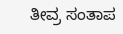ತೀವ್ರ ಸಂತಾಪ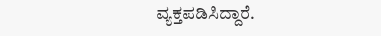ವ್ಯಕ್ತಪಡಿಸಿದ್ದಾರೆ.